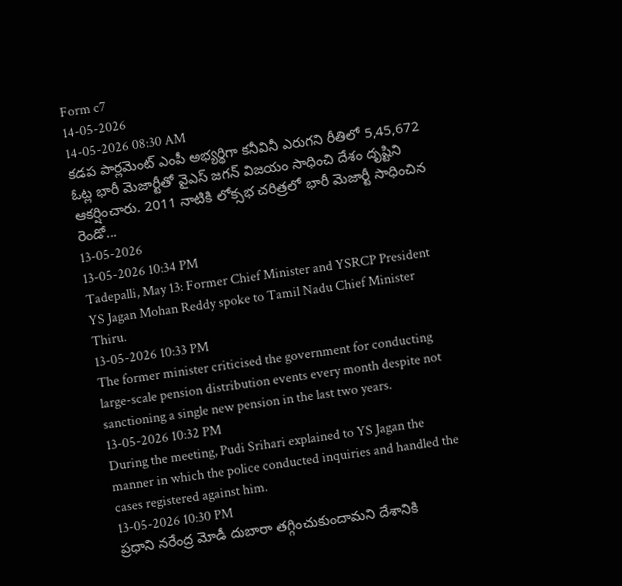Form c7
14-05-2026
14-05-2026 08:30 AM
కడప పార్లమెంట్ ఎంపీ అభ్యర్థిగా కనీవినీ ఎరుగని రీతిలో 5,45,672 ఓట్ల భారీ మెజార్టీతో వైఎస్ జగన్ విజయం సాధించి దేశం దృష్టిని ఆకర్షించారు. 2011 నాటికి లోక్సభ చరిత్రలో భారీ మెజార్టీ సాధించిన రెండో...
13-05-2026
13-05-2026 10:34 PM
Tadepalli, May 13: Former Chief Minister and YSRCP President YS Jagan Mohan Reddy spoke to Tamil Nadu Chief Minister Thiru.
13-05-2026 10:33 PM
The former minister criticised the government for conducting large-scale pension distribution events every month despite not sanctioning a single new pension in the last two years.
13-05-2026 10:32 PM
During the meeting, Pudi Srihari explained to YS Jagan the manner in which the police conducted inquiries and handled the cases registered against him.
13-05-2026 10:30 PM
ప్రధాని నరేంద్ర మోడీ దుబారా తగ్గించుకుందామని దేశానికి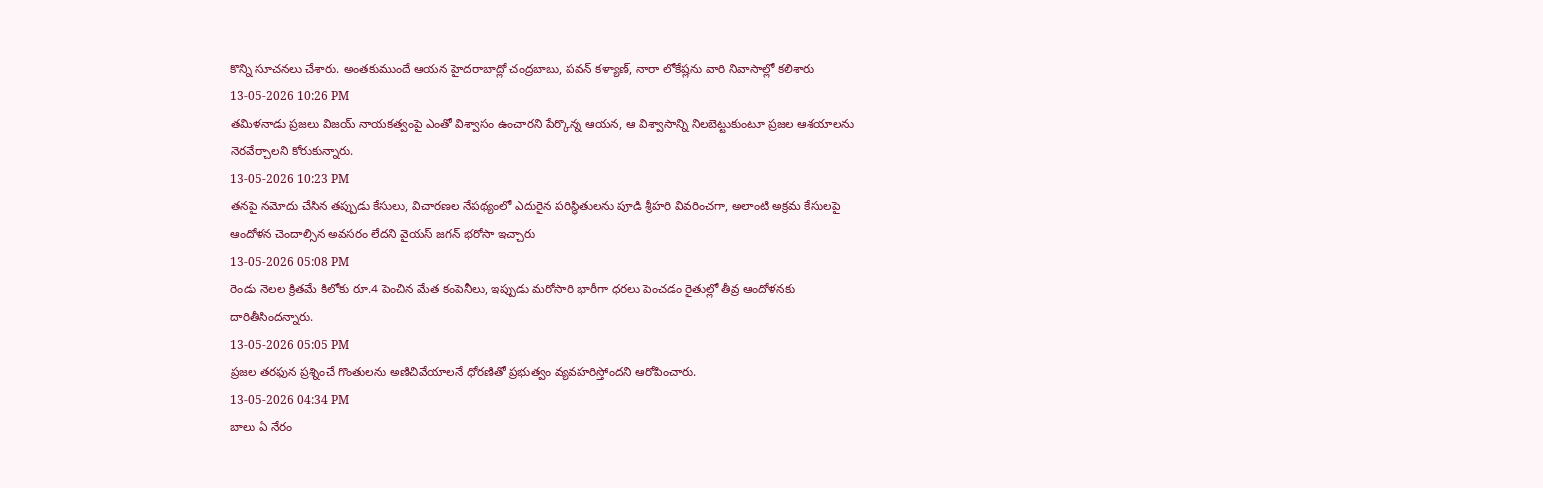కొన్ని సూచనలు చేశారు. అంతకుముందే ఆయన హైదరాబాద్లో చంద్రబాబు, పవన్ కళ్యాణ్, నారా లోకేష్లను వారి నివాసాల్లో కలిశారు
13-05-2026 10:26 PM
తమిళనాడు ప్రజలు విజయ్ నాయకత్వంపై ఎంతో విశ్వాసం ఉంచారని పేర్కొన్న ఆయన, ఆ విశ్వాసాన్ని నిలబెట్టుకుంటూ ప్రజల ఆశయాలను నెరవేర్చాలని కోరుకున్నారు.
13-05-2026 10:23 PM
తనపై నమోదు చేసిన తప్పుడు కేసులు, విచారణల నేపథ్యంలో ఎదురైన పరిస్థితులను పూడి శ్రీహరి వివరించగా, అలాంటి అక్రమ కేసులపై ఆందోళన చెందాల్సిన అవసరం లేదని వైయస్ జగన్ భరోసా ఇచ్చారు
13-05-2026 05:08 PM
రెండు నెలల క్రితమే కిలోకు రూ.4 పెంచిన మేత కంపెనీలు, ఇప్పుడు మరోసారి భారీగా ధరలు పెంచడం రైతుల్లో తీవ్ర ఆందోళనకు దారితీసిందన్నారు.
13-05-2026 05:05 PM
ప్రజల తరఫున ప్రశ్నించే గొంతులను అణిచివేయాలనే ధోరణితో ప్రభుత్వం వ్యవహరిస్తోందని ఆరోపించారు.
13-05-2026 04:34 PM
బాలు ఏ నేరం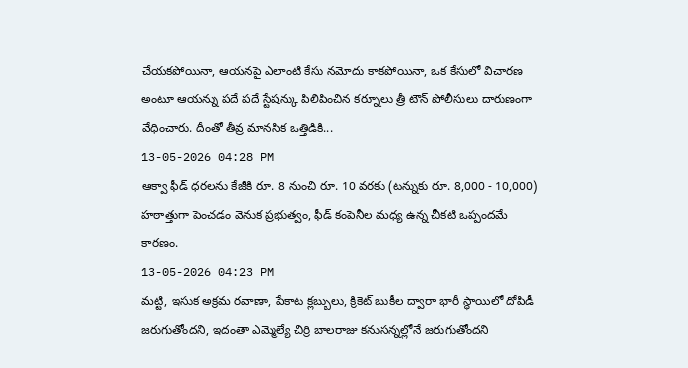చేయకపోయినా, ఆయనపై ఎలాంటి కేసు నమోదు కాకపోయినా, ఒక కేసులో విచారణ అంటూ ఆయన్ను పదే పదే స్టేషన్కు పిలిపించిన కర్నూలు త్రీ టౌన్ పోలీసులు దారుణంగా వేధించారు. దీంతో తీవ్ర మానసిక ఒత్తిడికి...
13-05-2026 04:28 PM
ఆక్వా ఫీడ్ ధరలను కేజీకి రూ. 8 నుంచి రూ. 10 వరకు (టన్నుకు రూ. 8,000 - 10,000) హఠాత్తుగా పెంచడం వెనుక ప్రభుత్వం, ఫీడ్ కంపెనీల మధ్య ఉన్న చీకటి ఒప్పందమే కారణం.
13-05-2026 04:23 PM
మట్టి, ఇసుక అక్రమ రవాణా, పేకాట క్లబ్బులు, క్రికెట్ బుకీల ద్వారా భారీ స్థాయిలో దోపిడీ జరుగుతోందని, ఇదంతా ఎమ్మెల్యే చిర్రి బాలరాజు కనుసన్నల్లోనే జరుగుతోందని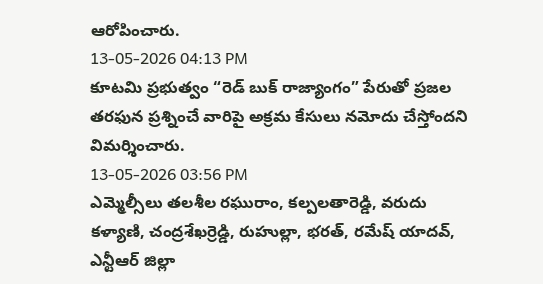ఆరోపించారు.
13-05-2026 04:13 PM
కూటమి ప్రభుత్వం “రెడ్ బుక్ రాజ్యాంగం” పేరుతో ప్రజల తరఫున ప్రశ్నించే వారిపై అక్రమ కేసులు నమోదు చేస్తోందని విమర్శించారు.
13-05-2026 03:56 PM
ఎమ్మెల్సీలు తలశీల రఘురాం, కల్పలతారెడ్డి, వరుదు కళ్యాణి, చంద్రశేఖర్రెడ్డి, రుహుల్లా, భరత్, రమేష్ యాదవ్, ఎన్టీఆర్ జిల్లా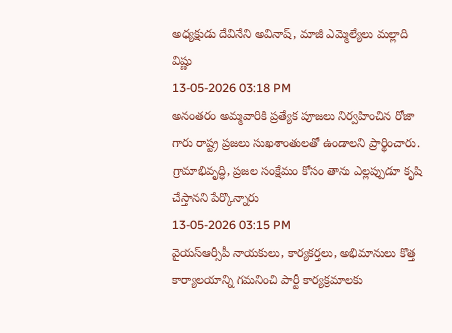అధ్యక్షుడు దేవినేని అవినాష్, మాజీ ఎమ్మెల్యేలు మల్లాది విష్ణు
13-05-2026 03:18 PM
అనంతరం అమ్మవారికి ప్రత్యేక పూజలు నిర్వహించిన రోజా గారు రాష్ట్ర ప్రజలు సుఖశాంతులతో ఉండాలని ప్రార్థించారు. గ్రామాభివృద్ధి, ప్రజల సంక్షేమం కోసం తాను ఎల్లప్పుడూ కృషి చేస్తానని పేర్కొన్నారు
13-05-2026 03:15 PM
వైయస్ఆర్సీపీ నాయకులు, కార్యకర్తలు, అభిమానులు కొత్త కార్యాలయాన్ని గమనించి పార్టీ కార్యక్రమాలకు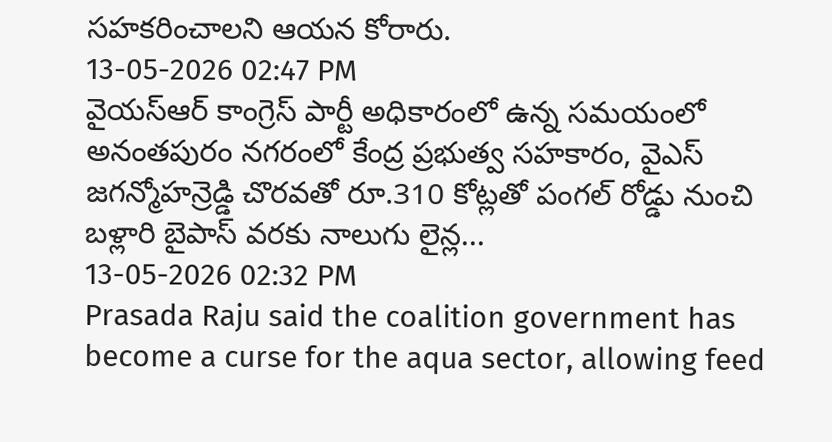సహకరించాలని ఆయన కోరారు.
13-05-2026 02:47 PM
వైయస్ఆర్ కాంగ్రెస్ పార్టీ అధికారంలో ఉన్న సమయంలో అనంతపురం నగరంలో కేంద్ర ప్రభుత్వ సహకారం, వైఎస్ జగన్మోహన్రెడ్డి చొరవతో రూ.310 కోట్లతో పంగల్ రోడ్డు నుంచి బళ్లారి బైపాస్ వరకు నాలుగు లైన్ల...
13-05-2026 02:32 PM
Prasada Raju said the coalition government has become a curse for the aqua sector, allowing feed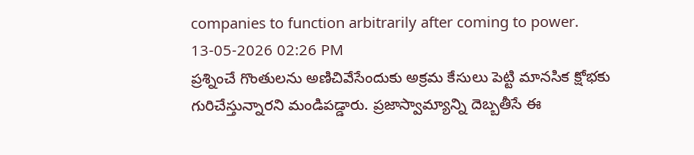companies to function arbitrarily after coming to power.
13-05-2026 02:26 PM
ప్రశ్నించే గొంతులను అణిచివేసేందుకు అక్రమ కేసులు పెట్టి మానసిక క్షోభకు గురిచేస్తున్నారని మండిపడ్డారు. ప్రజాస్వామ్యాన్ని దెబ్బతీసే ఈ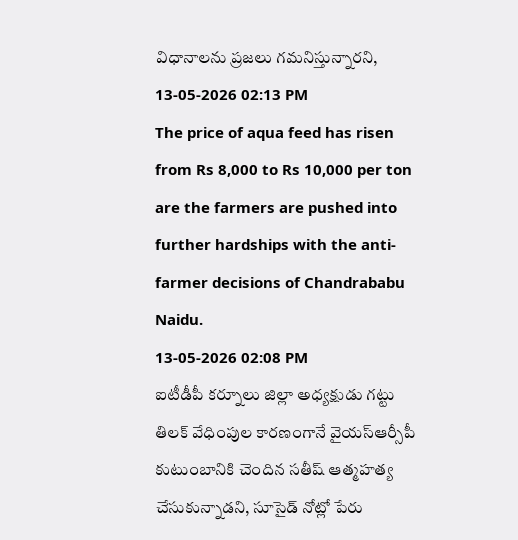విధానాలను ప్రజలు గమనిస్తున్నారని,
13-05-2026 02:13 PM
The price of aqua feed has risen from Rs 8,000 to Rs 10,000 per ton are the farmers are pushed into further hardships with the anti-farmer decisions of Chandrababu Naidu.
13-05-2026 02:08 PM
ఐటీడీపీ కర్నూలు జిల్లా అధ్యక్షుడు గట్టు తిలక్ వేధింపుల కారణంగానే వైయస్ఆర్సీపీ కుటుంబానికి చెందిన సతీష్ ఆత్మహత్య చేసుకున్నాడని, సూసైడ్ నోట్లో పేరు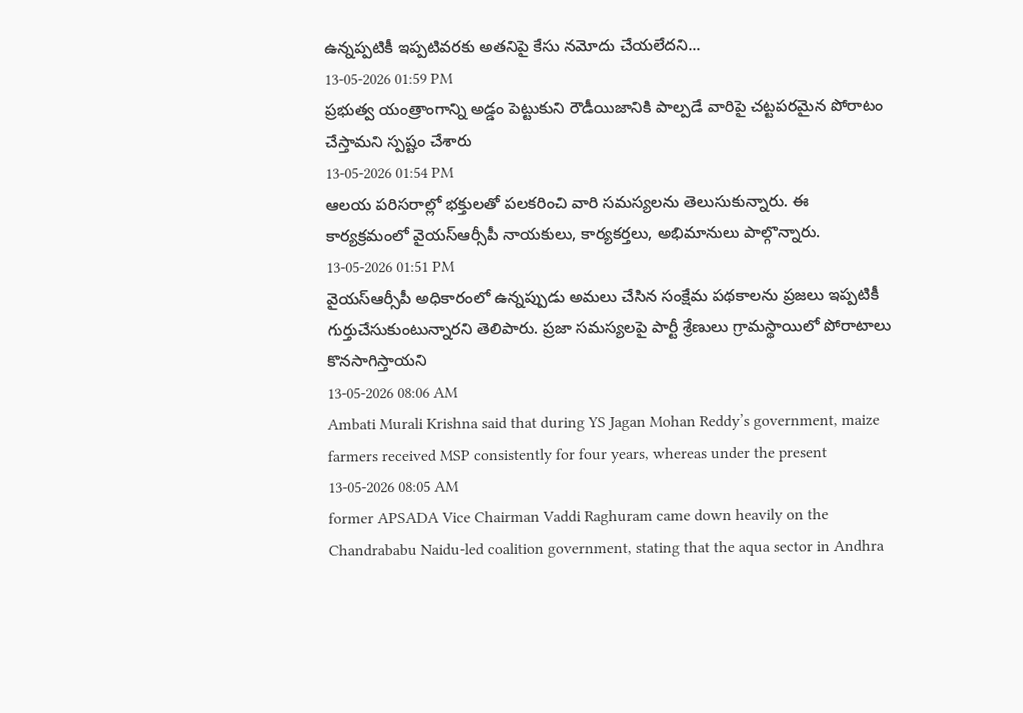ఉన్నప్పటికీ ఇప్పటివరకు అతనిపై కేసు నమోదు చేయలేదని...
13-05-2026 01:59 PM
ప్రభుత్వ యంత్రాంగాన్ని అడ్డం పెట్టుకుని రౌడీయిజానికి పాల్పడే వారిపై చట్టపరమైన పోరాటం చేస్తామని స్పష్టం చేశారు
13-05-2026 01:54 PM
ఆలయ పరిసరాల్లో భక్తులతో పలకరించి వారి సమస్యలను తెలుసుకున్నారు. ఈ కార్యక్రమంలో వైయస్ఆర్సీపీ నాయకులు, కార్యకర్తలు, అభిమానులు పాల్గొన్నారు.
13-05-2026 01:51 PM
వైయస్ఆర్సీపీ అధికారంలో ఉన్నప్పుడు అమలు చేసిన సంక్షేమ పథకాలను ప్రజలు ఇప్పటికీ గుర్తుచేసుకుంటున్నారని తెలిపారు. ప్రజా సమస్యలపై పార్టీ శ్రేణులు గ్రామస్థాయిలో పోరాటాలు కొనసాగిస్తాయని
13-05-2026 08:06 AM
Ambati Murali Krishna said that during YS Jagan Mohan Reddy’s government, maize farmers received MSP consistently for four years, whereas under the present
13-05-2026 08:05 AM
former APSADA Vice Chairman Vaddi Raghuram came down heavily on the Chandrababu Naidu-led coalition government, stating that the aqua sector in Andhra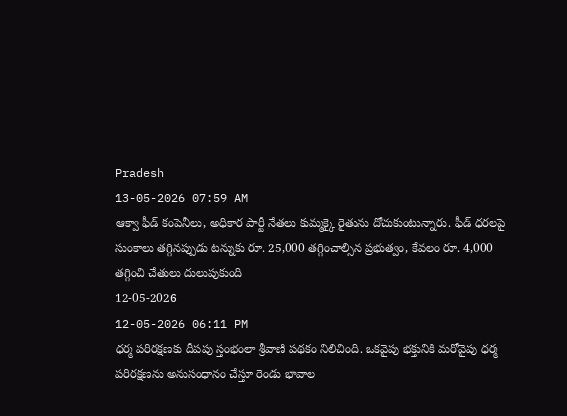Pradesh
13-05-2026 07:59 AM
ఆక్వా ఫీడ్ కంపెనీలు, అధికార పార్టీ నేతలు కుమ్మక్కై రైతును దోచుకుంటున్నారు. ఫీడ్ ధరలపై సుంకాలు తగ్గినప్పుడు టన్నుకు రూ. 25,000 తగ్గించాల్సిన ప్రభుత్వం, కేవలం రూ. 4,000 తగ్గించి చేతులు దులుపుకుంది
12-05-2026
12-05-2026 06:11 PM
ధర్మ పరిరక్షణకు దీపపు స్తంభంలా శ్రీవాణి పథకం నిలిచింది. ఒకవైపు భక్తునికి మరోవైపు ధర్మ పరిరక్షణను అనుసంధానం చేస్తూ రెండు భావాల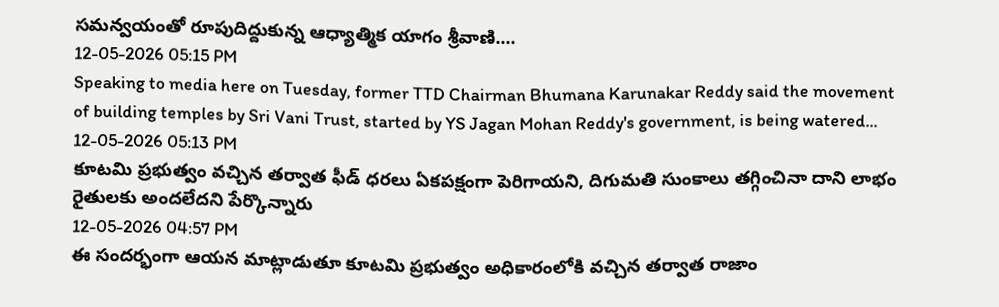సమన్వయంతో రూపుదిద్దుకున్న ఆధ్యాత్మిక యాగం శ్రీవాణి....
12-05-2026 05:15 PM
Speaking to media here on Tuesday, former TTD Chairman Bhumana Karunakar Reddy said the movement of building temples by Sri Vani Trust, started by YS Jagan Mohan Reddy's government, is being watered...
12-05-2026 05:13 PM
కూటమి ప్రభుత్వం వచ్చిన తర్వాత ఫీడ్ ధరలు ఏకపక్షంగా పెరిగాయని, దిగుమతి సుంకాలు తగ్గించినా దాని లాభం రైతులకు అందలేదని పేర్కొన్నారు
12-05-2026 04:57 PM
ఈ సందర్భంగా ఆయన మాట్లాడుతూ కూటమి ప్రభుత్వం అధికారంలోకి వచ్చిన తర్వాత రాజాం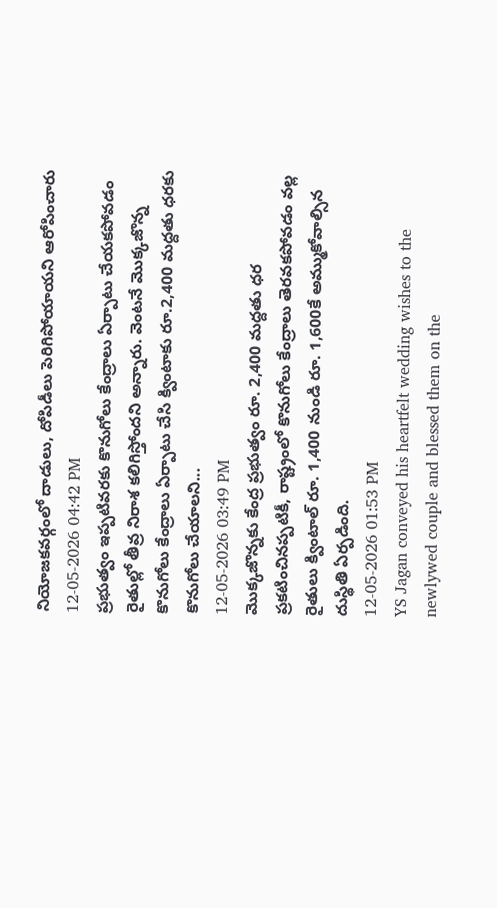నియోజకవర్గంలో దాడులు, దోపిడీలు పెరిగిపోయాయని ఆరోపించారు
12-05-2026 04:42 PM
ప్రభుత్వం ఇప్పటివరకు కొనుగోలు కేంద్రాలు ఏర్పాటు చేయకపోవడం రైతుల్లో తీవ్ర నిరాశ కలిగిస్తోందని అన్నారు. వెంటనే మొక్కజొన్న కొనుగోలు కేంద్రాలు ఏర్పాటు చేసి క్వింటాకు రూ.2,400 మద్దతు ధరకు కొనుగోలు చేయాలని...
12-05-2026 03:49 PM
మొక్కజొన్నకు కేంద్ర ప్రభుత్వం రూ. 2,400 మద్దతు ధర ప్రకటించినప్పటికీ, రాష్ట్రంలో కొనుగోలు కేంద్రాలు తెరవకపోవడం వల్ల రైతులు క్వింటాల్ రూ. 1,400 నుండి రూ. 1,600కే అమ్ముకోవాల్సిన దుస్థితి ఏర్పడింది.
12-05-2026 01:53 PM
YS Jagan conveyed his heartfelt wedding wishes to the newlywed couple and blessed them on the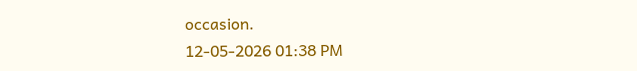occasion.
12-05-2026 01:38 PM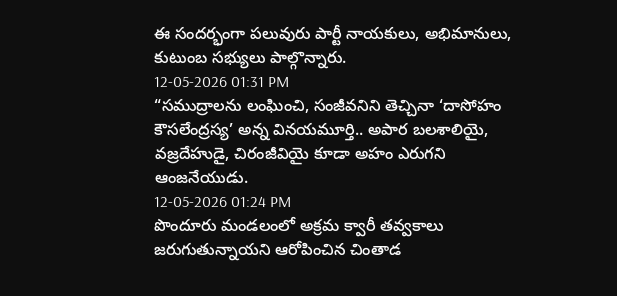ఈ సందర్భంగా పలువురు పార్టీ నాయకులు, అభిమానులు, కుటుంబ సభ్యులు పాల్గొన్నారు.
12-05-2026 01:31 PM
“సముద్రాలను లంఘించి, సంజీవనిని తెచ్చినా ‘దాసోహం కౌసలేంద్రస్య’ అన్న వినయమూర్తి.. అపార బలశాలియై, వజ్రదేహుడై, చిరంజీవియై కూడా అహం ఎరుగని ఆంజనేయుడు.
12-05-2026 01:24 PM
పొందూరు మండలంలో అక్రమ క్వారీ తవ్వకాలు జరుగుతున్నాయని ఆరోపించిన చింతాడ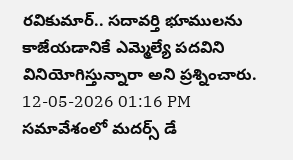రవికుమార్.. సదావర్తి భూములను కాజేయడానికే ఎమ్మెల్యే పదవిని వినియోగిస్తున్నారా అని ప్రశ్నించారు.
12-05-2026 01:16 PM
సమావేశంలో మదర్స్ డే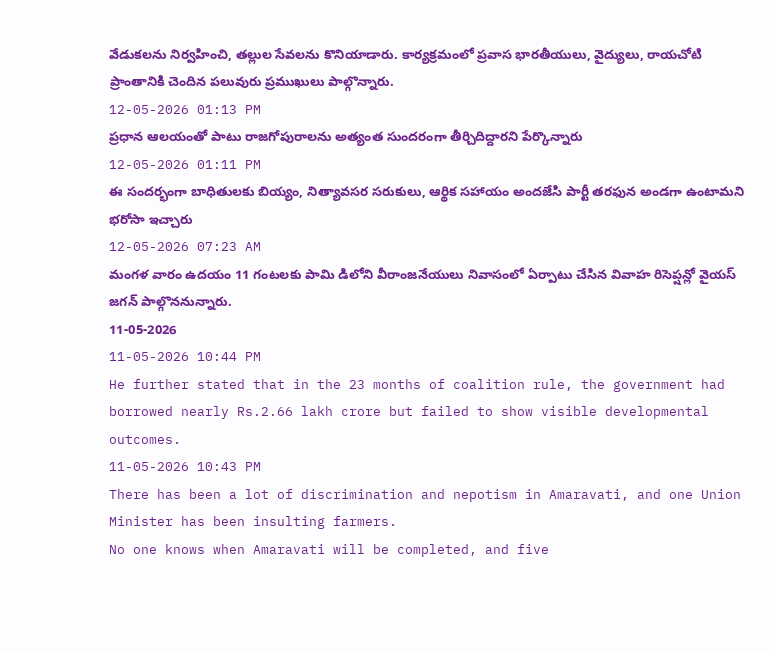వేడుకలను నిర్వహించి, తల్లుల సేవలను కొనియాడారు. కార్యక్రమంలో ప్రవాస భారతీయులు, వైద్యులు, రాయచోటి ప్రాంతానికి చెందిన పలువురు ప్రముఖులు పాల్గొన్నారు.
12-05-2026 01:13 PM
ప్రధాన ఆలయంతో పాటు రాజగోపురాలను అత్యంత సుందరంగా తీర్చిదిద్దారని పేర్కొన్నారు
12-05-2026 01:11 PM
ఈ సందర్భంగా బాధితులకు బియ్యం, నిత్యావసర సరుకులు, ఆర్థిక సహాయం అందజేసి పార్టీ తరఫున అండగా ఉంటామని భరోసా ఇచ్చారు
12-05-2026 07:23 AM
మంగళ వారం ఉదయం 11 గంటలకు పామి డిలోని వీరాంజనేయులు నివాసంలో ఏర్పాటు చేసిన వివాహ రిసెప్షన్లో వైయస్ జగన్ పాల్గొననున్నారు.
11-05-2026
11-05-2026 10:44 PM
He further stated that in the 23 months of coalition rule, the government had borrowed nearly Rs.2.66 lakh crore but failed to show visible developmental outcomes.
11-05-2026 10:43 PM
There has been a lot of discrimination and nepotism in Amaravati, and one Union Minister has been insulting farmers.
No one knows when Amaravati will be completed, and five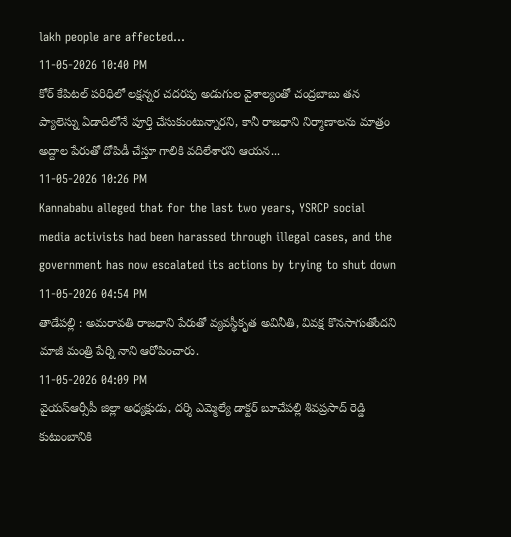lakh people are affected...
11-05-2026 10:40 PM
కోర్ కేపిటల్ పరిధిలో లక్షన్నర చదరపు అడుగుల వైశాల్యంతో చంద్రబాబు తన ప్యాలెస్ను ఏడాదిలోనే పూర్తి చేసుకుంటున్నారని, కానీ రాజధాని నిర్మాణాలను మాత్రం అద్దాల పేరుతో దోపిడీ చేస్తూ గాలికి వదిలేశారని ఆయన...
11-05-2026 10:26 PM
Kannababu alleged that for the last two years, YSRCP social media activists had been harassed through illegal cases, and the government has now escalated its actions by trying to shut down
11-05-2026 04:54 PM
తాడేపల్లి : అమరావతి రాజధాని పేరుతో వ్యవస్థీకృత అవినీతి, వివక్ష కొనసాగుతోందని మాజీ మంత్రి పేర్ని నాని ఆరోపించారు.
11-05-2026 04:09 PM
వైయస్ఆర్సీపీ జిల్లా అధ్యక్షుడు, దర్శి ఎమ్మెల్యే డాక్టర్ బూచేపల్లి శివప్రసాద్ రెడ్డి కుటుంబానికి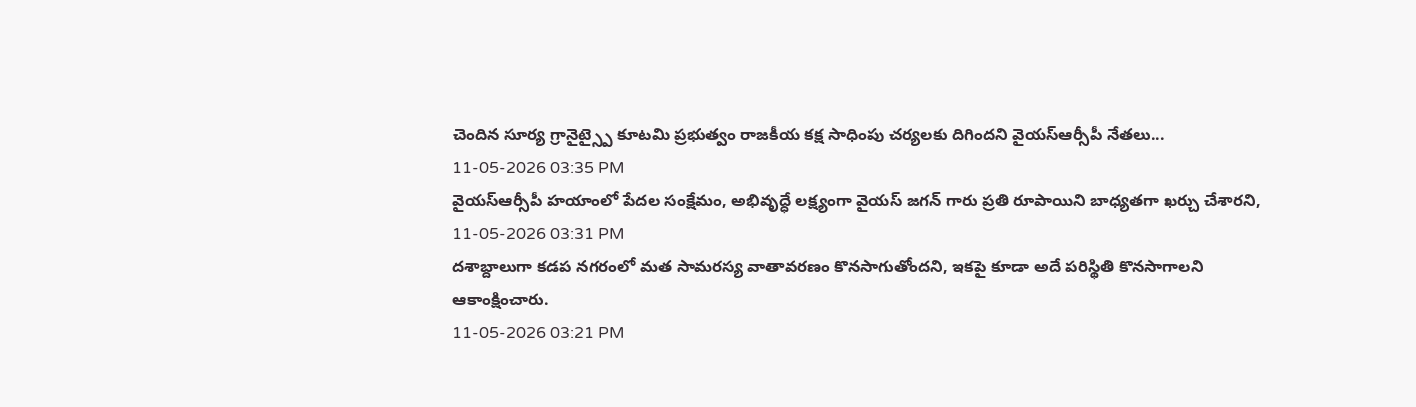చెందిన సూర్య గ్రానైట్స్పై కూటమి ప్రభుత్వం రాజకీయ కక్ష సాధింపు చర్యలకు దిగిందని వైయస్ఆర్సీపీ నేతలు...
11-05-2026 03:35 PM
వైయస్ఆర్సీపీ హయాంలో పేదల సంక్షేమం, అభివృద్ధే లక్ష్యంగా వైయస్ జగన్ గారు ప్రతి రూపాయిని బాధ్యతగా ఖర్చు చేశారని,
11-05-2026 03:31 PM
దశాబ్దాలుగా కడప నగరంలో మత సామరస్య వాతావరణం కొనసాగుతోందని, ఇకపై కూడా అదే పరిస్థితి కొనసాగాలని ఆకాంక్షించారు.
11-05-2026 03:21 PM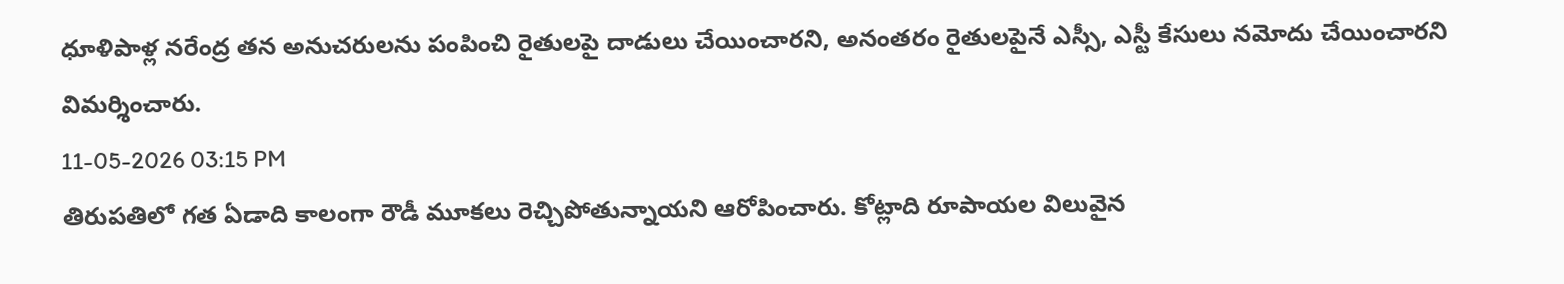ధూళిపాళ్ల నరేంద్ర తన అనుచరులను పంపించి రైతులపై దాడులు చేయించారని, అనంతరం రైతులపైనే ఎస్సీ, ఎస్టీ కేసులు నమోదు చేయించారని విమర్శించారు.
11-05-2026 03:15 PM
తిరుపతిలో గత ఏడాది కాలంగా రౌడీ మూకలు రెచ్చిపోతున్నాయని ఆరోపించారు. కోట్లాది రూపాయల విలువైన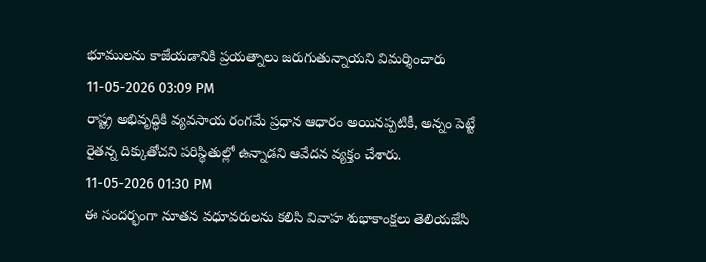భూములను కాజేయడానికి ప్రయత్నాలు జరుగుతున్నాయని విమర్శించారు
11-05-2026 03:09 PM
రాష్ట్ర అభివృద్ధికి వ్యవసాయ రంగమే ప్రధాన ఆధారం అయినప్పటికీ, అన్నం పెట్టే రైతన్న దిక్కుతోచని పరిస్థితుల్లో ఉన్నాడని ఆవేదన వ్యక్తం చేశారు.
11-05-2026 01:30 PM
ఈ సందర్భంగా నూతన వధూవరులను కలిసి వివాహ శుభాకాంక్షలు తెలియజేసి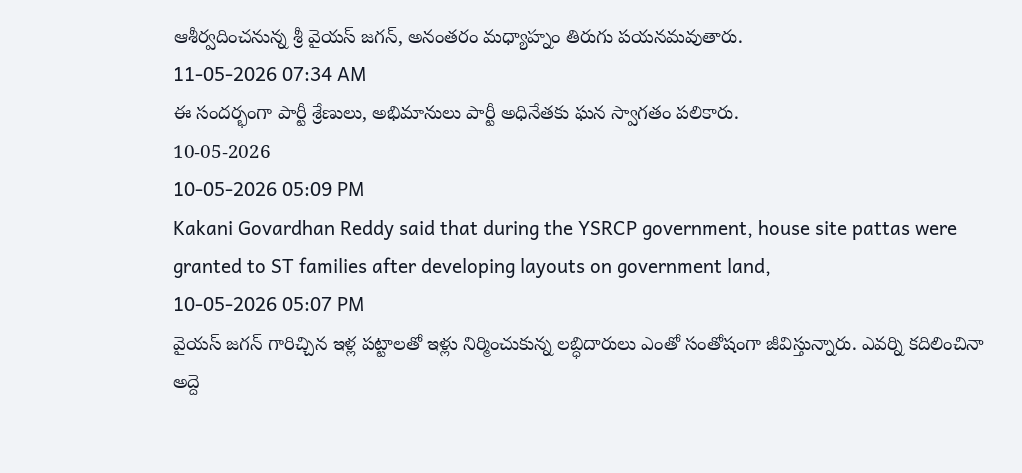ఆశీర్వదించనున్న శ్రీ వైయస్ జగన్, అనంతరం మధ్యాహ్నం తిరుగు పయనమవుతారు.
11-05-2026 07:34 AM
ఈ సందర్భంగా పార్టీ శ్రేణులు, అభిమానులు పార్టీ అధినేతకు ఘన స్వాగతం పలికారు.
10-05-2026
10-05-2026 05:09 PM
Kakani Govardhan Reddy said that during the YSRCP government, house site pattas were granted to ST families after developing layouts on government land,
10-05-2026 05:07 PM
వైయస్ జగన్ గారిచ్చిన ఇళ్ల పట్టాలతో ఇళ్లు నిర్మించుకున్న లబ్ధిదారులు ఎంతో సంతోషంగా జీవిస్తున్నారు. ఎవర్ని కదిలించినా అద్దె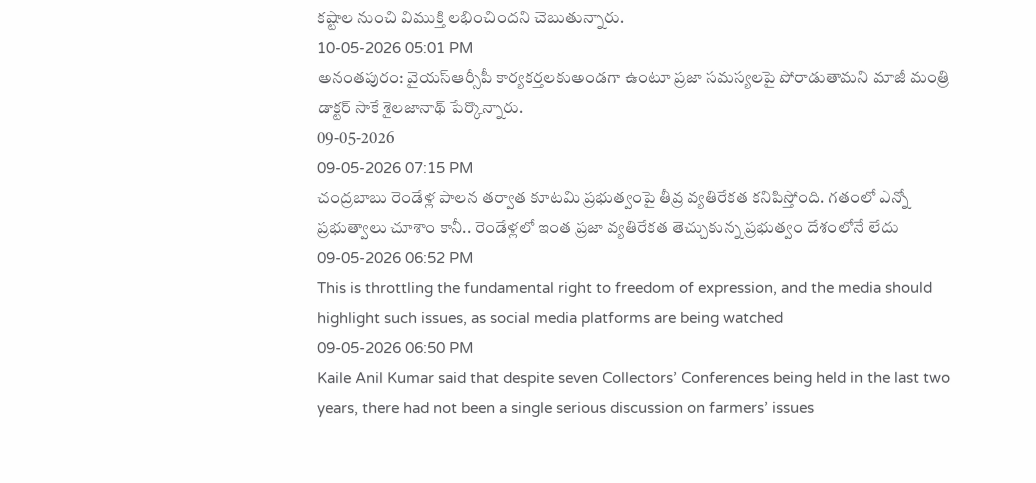కష్టాల నుంచి విముక్తి లభించిందని చెబుతున్నారు.
10-05-2026 05:01 PM
అనంతపురం: వైయస్ఆర్సీపీ కార్యకర్తలకుఅండగా ఉంటూ ప్రజా సమస్యలపై పోరాడుతామని మాజీ మంత్రి డాక్టర్ సాకే శైలజానాథ్ పేర్కొన్నారు.
09-05-2026
09-05-2026 07:15 PM
చంద్రబాబు రెండేళ్ల పాలన తర్వాత కూటమి ప్రభుత్వంపై తీవ్ర వ్యతిరేకత కనిపిస్తోంది. గతంలో ఎన్నో ప్రభుత్వాలు చూశాం కానీ.. రెండేళ్లలో ఇంత ప్రజా వ్యతిరేకత తెచ్చుకున్న ప్రభుత్వం దేశంలోనే లేదు
09-05-2026 06:52 PM
This is throttling the fundamental right to freedom of expression, and the media should highlight such issues, as social media platforms are being watched
09-05-2026 06:50 PM
Kaile Anil Kumar said that despite seven Collectors’ Conferences being held in the last two years, there had not been a single serious discussion on farmers’ issues